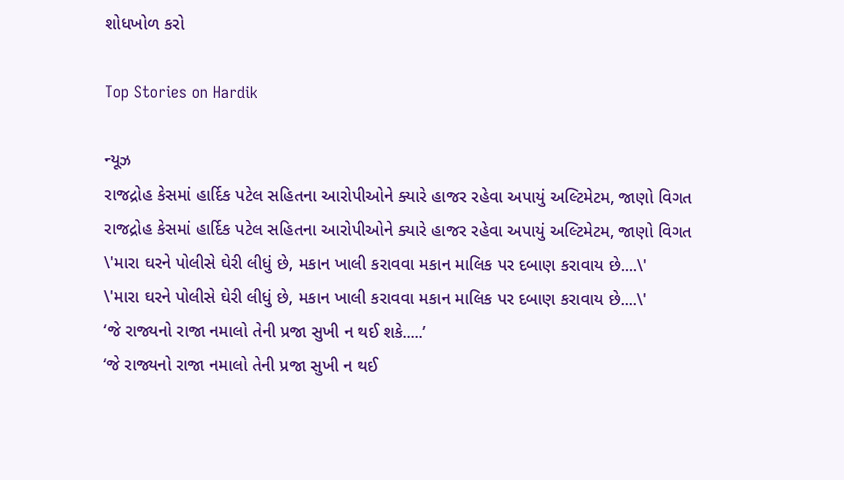શોધખોળ કરો

Top Stories on Hardik

ન્યૂઝ
રાજદ્રોહ કેસમાં હાર્દિક પટેલ સહિતના આરોપીઓને ક્યારે હાજર રહેવા અપાયું અલ્ટિમેટમ, જાણો વિગત
રાજદ્રોહ કેસમાં હાર્દિક પટેલ સહિતના આરોપીઓને ક્યારે હાજર રહેવા અપાયું અલ્ટિમેટમ, જાણો વિગત
\'મારા ઘરને પોલીસે ઘેરી લીધું છે, મકાન ખાલી કરાવવા મકાન માલિક પર દબાણ કરાવાય છે....\'
\'મારા ઘરને પોલીસે ઘેરી લીધું છે, મકાન ખાલી કરાવવા મકાન માલિક પર દબાણ કરાવાય છે....\'
‘જે રાજ્યનો રાજા નમાલો તેની પ્રજા સુખી ન થઈ શકે.....’
‘જે રાજ્યનો રાજા નમાલો તેની પ્રજા સુખી ન થઈ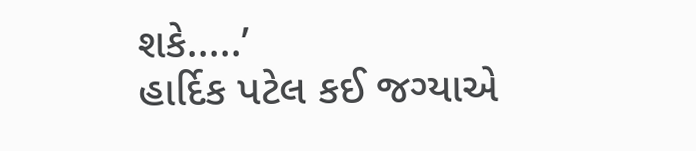શકે.....’
હાર્દિક પટેલ કઈ જગ્યાએ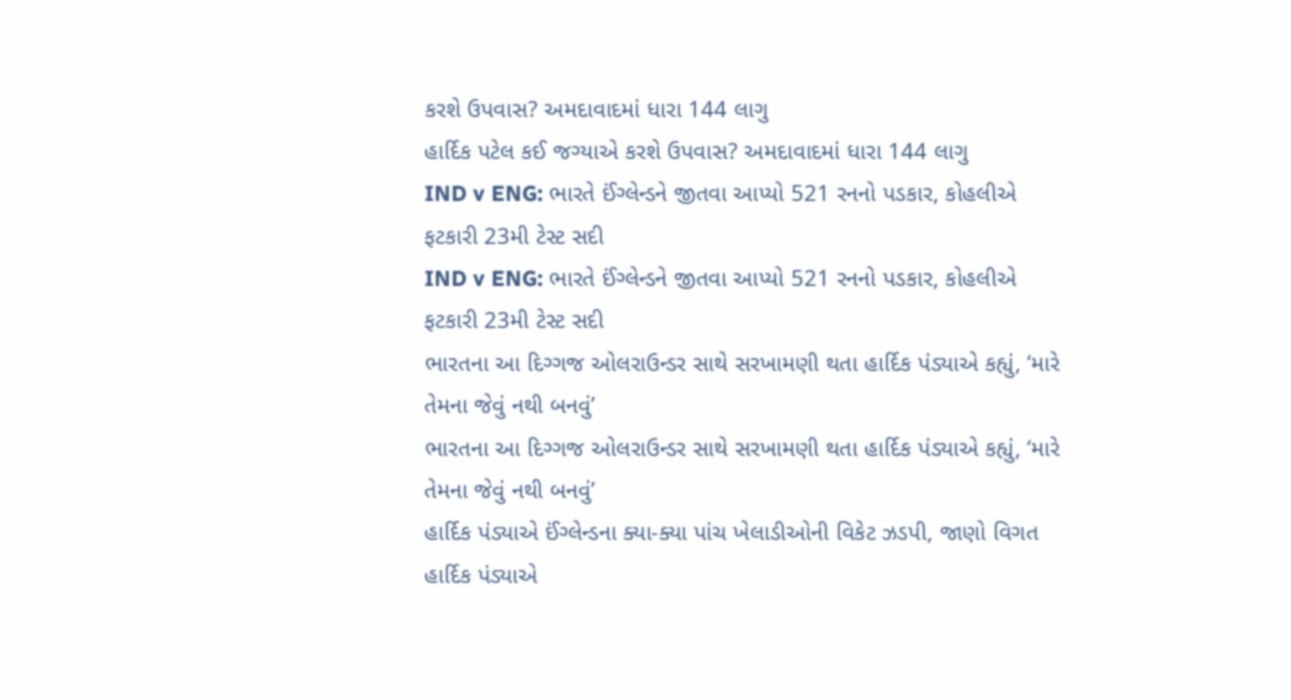કરશે ઉપવાસ? અમદાવાદમાં ધારા 144 લાગુ
હાર્દિક પટેલ કઈ જગ્યાએ કરશે ઉપવાસ? અમદાવાદમાં ધારા 144 લાગુ
IND v ENG: ભારતે ઈંગ્લેન્ડને જીતવા આપ્યો 521 રનનો પડકાર, કોહલીએ ફટકારી 23મી ટેસ્ટ સદી
IND v ENG: ભારતે ઈંગ્લેન્ડને જીતવા આપ્યો 521 રનનો પડકાર, કોહલીએ ફટકારી 23મી ટેસ્ટ સદી
ભારતના આ દિગ્ગજ ઓલરાઉન્ડર સાથે સરખામણી થતા હાર્દિક પંડ્યાએ કહ્યું, ‘મારે તેમના જેવું નથી બનવું’
ભારતના આ દિગ્ગજ ઓલરાઉન્ડર સાથે સરખામણી થતા હાર્દિક પંડ્યાએ કહ્યું, ‘મારે તેમના જેવું નથી બનવું’
હાર્દિક પંડ્યાએ ઈંગ્લેન્ડના ક્યા-ક્યા પાંચ ખેલાડીઓની વિકેટ ઝડપી, જાણો વિગત
હાર્દિક પંડ્યાએ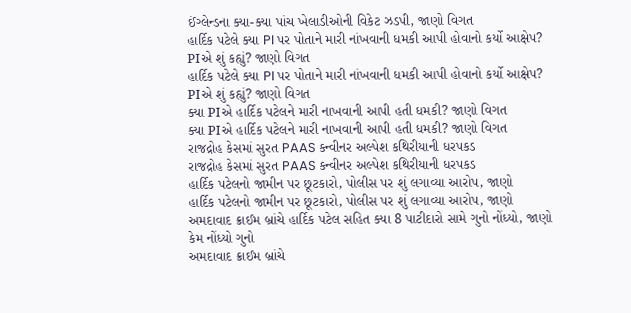ઈંગ્લેન્ડના ક્યા-ક્યા પાંચ ખેલાડીઓની વિકેટ ઝડપી, જાણો વિગત
હાર્દિક પટેલે ક્યા PI પર પોતાને મારી નાંખવાની ધમકી આપી હોવાનો કર્યો આક્ષેપ? PIએ શું કહ્યું? જાણો વિગત
હાર્દિક પટેલે ક્યા PI પર પોતાને મારી નાંખવાની ધમકી આપી હોવાનો કર્યો આક્ષેપ? PIએ શું કહ્યું? જાણો વિગત
ક્યા PIએ હાર્દિક પટેલને મારી નાખવાની આપી હતી ધમકી? જાણો વિગત
ક્યા PIએ હાર્દિક પટેલને મારી નાખવાની આપી હતી ધમકી? જાણો વિગત
રાજદ્રોહ કેસમાં સુરત PAAS કન્વીનર અલ્પેશ કથિરીયાની ધરપકડ
રાજદ્રોહ કેસમાં સુરત PAAS કન્વીનર અલ્પેશ કથિરીયાની ધરપકડ
હાર્દિક પટેલનો જામીન પર છૂટકારો, પોલીસ પર શું લગાવ્યા આરોપ, જાણો
હાર્દિક પટેલનો જામીન પર છૂટકારો, પોલીસ પર શું લગાવ્યા આરોપ, જાણો
અમદાવાદ ક્રાઈમ બ્રાંચે હાર્દિક પટેલ સહિત ક્યા 8 પાટીદારો સામે ગુનો નોંધ્યો, જાણો કેમ નોંધ્યો ગુનો
અમદાવાદ ક્રાઈમ બ્રાંચે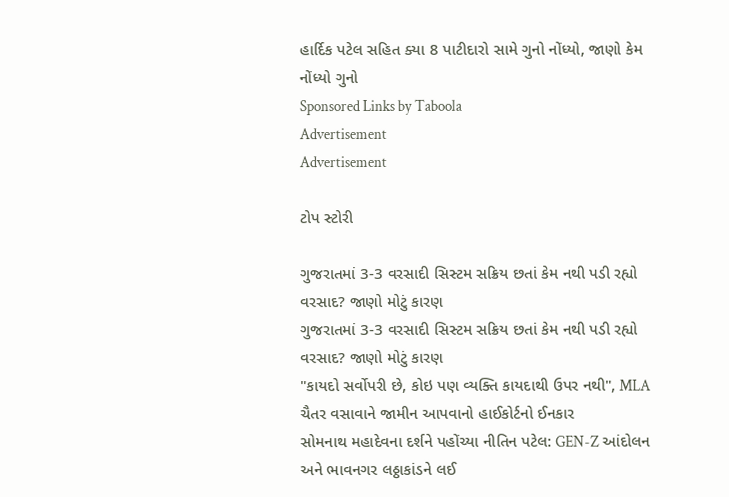હાર્દિક પટેલ સહિત ક્યા 8 પાટીદારો સામે ગુનો નોંધ્યો, જાણો કેમ નોંધ્યો ગુનો
Sponsored Links by Taboola
Advertisement
Advertisement

ટોપ સ્ટોરી

ગુજરાતમાં 3-3 વરસાદી સિસ્ટમ સક્રિય છતાં કેમ નથી પડી રહ્યો વરસાદ? જાણો મોટું કારણ
ગુજરાતમાં 3-3 વરસાદી સિસ્ટમ સક્રિય છતાં કેમ નથી પડી રહ્યો વરસાદ? જાણો મોટું કારણ
"કાયદો સર્વોપરી છે, કોઇ પણ વ્યક્તિ કાયદાથી ઉપર નથી", MLA ચૈતર વસાવાને જામીન આપવાનો હાઈકોર્ટનો ઈનકાર
સોમનાથ મહાદેવના દર્શને પહોંચ્યા નીતિન પટેલ: GEN-Z આંદોલન અને ભાવનગર લઠ્ઠાકાંડને લઈ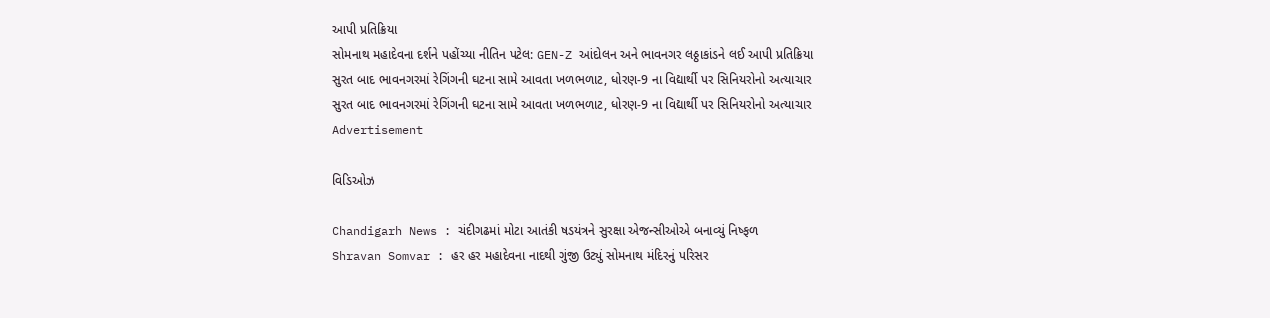આપી પ્રતિક્રિયા
સોમનાથ મહાદેવના દર્શને પહોંચ્યા નીતિન પટેલ: GEN-Z આંદોલન અને ભાવનગર લઠ્ઠાકાંડને લઈ આપી પ્રતિક્રિયા
સુરત બાદ ભાવનગરમાં રેગિંગની ઘટના સામે આવતા ખળભળાટ, ધોરણ-9 ના વિદ્યાર્થી પર સિનિયરોનો અત્યાચાર
સુરત બાદ ભાવનગરમાં રેગિંગની ઘટના સામે આવતા ખળભળાટ, ધોરણ-9 ના વિદ્યાર્થી પર સિનિયરોનો અત્યાચાર
Advertisement

વિડિઓઝ

Chandigarh News : ચંદીગઢમાં મોટા આતંકી ષડયંત્રને સુરક્ષા એજન્સીઓએ બનાવ્યું નિષ્ફળ
Shravan Somvar : હર હર મહાદેવના નાદથી ગુંજી ઉટ્યું સોમનાથ મંદિરનું પરિસર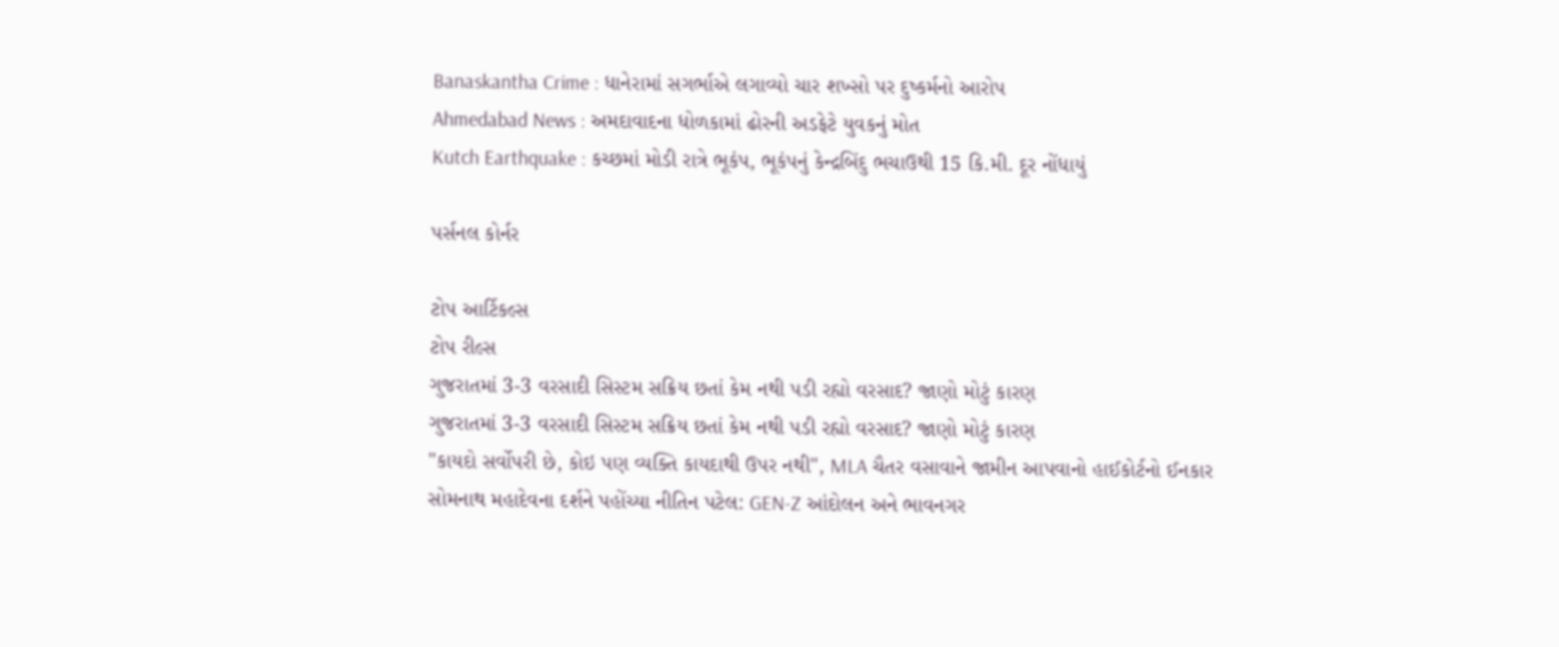Banaskantha Crime : ધાનેરામાં સગર્ભાએ લગાવ્યો ચાર શખ્સો પર દુષ્કર્મનો આરોપ
Ahmedabad News : અમદાવાદના ધોળકામાં ઢોરની અડફેટે યુવકનું મોત
Kutch Earthquake : કચ્છમાં મોડી રાત્રે ભૂકંપ, ભૂકંપનું કેન્દ્રબિંદુ ભચાઉથી 15 કિ.મી. દૂર નોંધાયું

પર્સનલ કોર્નર

ટોપ આર્ટિકલ્સ
ટોપ રીલ્સ
ગુજરાતમાં 3-3 વરસાદી સિસ્ટમ સક્રિય છતાં કેમ નથી પડી રહ્યો વરસાદ? જાણો મોટું કારણ
ગુજરાતમાં 3-3 વરસાદી સિસ્ટમ સક્રિય છતાં કેમ નથી પડી રહ્યો વરસાદ? જાણો મોટું કારણ
"કાયદો સર્વોપરી છે, કોઇ પણ વ્યક્તિ કાયદાથી ઉપર નથી", MLA ચૈતર વસાવાને જામીન આપવાનો હાઈકોર્ટનો ઈનકાર
સોમનાથ મહાદેવના દર્શને પહોંચ્યા નીતિન પટેલ: GEN-Z આંદોલન અને ભાવનગર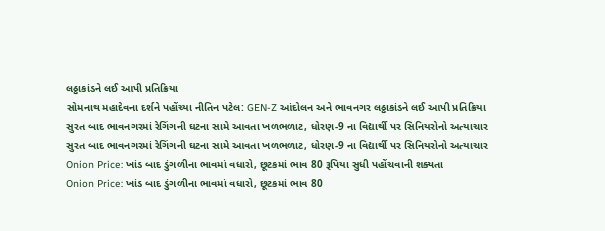લઠ્ઠાકાંડને લઈ આપી પ્રતિક્રિયા
સોમનાથ મહાદેવના દર્શને પહોંચ્યા નીતિન પટેલ: GEN-Z આંદોલન અને ભાવનગર લઠ્ઠાકાંડને લઈ આપી પ્રતિક્રિયા
સુરત બાદ ભાવનગરમાં રેગિંગની ઘટના સામે આવતા ખળભળાટ, ધોરણ-9 ના વિદ્યાર્થી પર સિનિયરોનો અત્યાચાર
સુરત બાદ ભાવનગરમાં રેગિંગની ઘટના સામે આવતા ખળભળાટ, ધોરણ-9 ના વિદ્યાર્થી પર સિનિયરોનો અત્યાચાર
Onion Price: ખાંડ બાદ ડુંગળીના ભાવમાં વધારો, છૂટકમાં ભાવ 80 રૂપિયા સુધી પહોંચવાની શક્યતા
Onion Price: ખાંડ બાદ ડુંગળીના ભાવમાં વધારો, છૂટકમાં ભાવ 80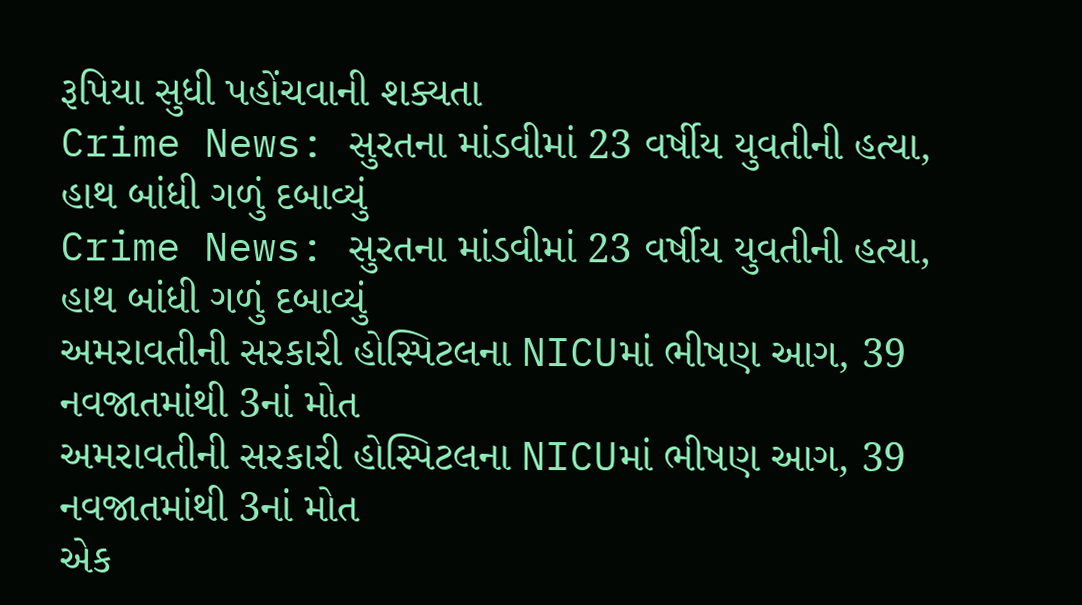રૂપિયા સુધી પહોંચવાની શક્યતા
Crime News: સુરતના માંડવીમાં 23 વર્ષીય યુવતીની હત્યા, હાથ બાંધી ગળું દબાવ્યું
Crime News: સુરતના માંડવીમાં 23 વર્ષીય યુવતીની હત્યા, હાથ બાંધી ગળું દબાવ્યું
અમરાવતીની સરકારી હોસ્પિટલના NICUમાં ભીષણ આગ, 39 નવજાતમાંથી 3નાં મોત
અમરાવતીની સરકારી હોસ્પિટલના NICUમાં ભીષણ આગ, 39 નવજાતમાંથી 3નાં મોત
એક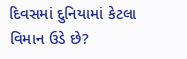દિવસમાં દુનિયામાં કેટલા વિમાન ઉડે છે?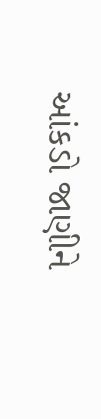આંકડો જાણીને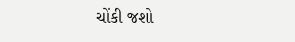ચોંકી જશો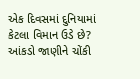એક દિવસમાં દુનિયામાં કેટલા વિમાન ઉડે છે? આંકડો જાણીને ચોંકી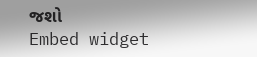જશો
Embed widget